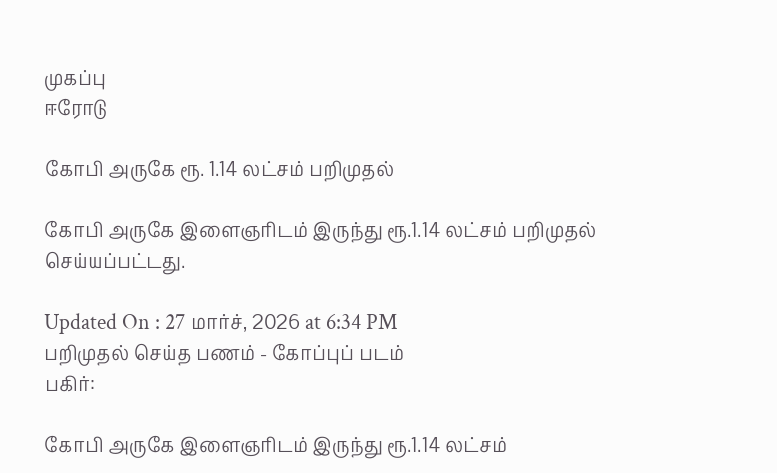முகப்பு
ஈரோடு

கோபி அருகே ரூ. 1.14 லட்சம் பறிமுதல்

கோபி அருகே இளைஞரிடம் இருந்து ரூ.1.14 லட்சம் பறிமுதல் செய்யப்பட்டது.

Updated On : 27 மார்ச், 2026 at 6:34 PM
பறிமுதல் செய்த பணம் - கோப்புப் படம்
பகிர்:

கோபி அருகே இளைஞரிடம் இருந்து ரூ.1.14 லட்சம்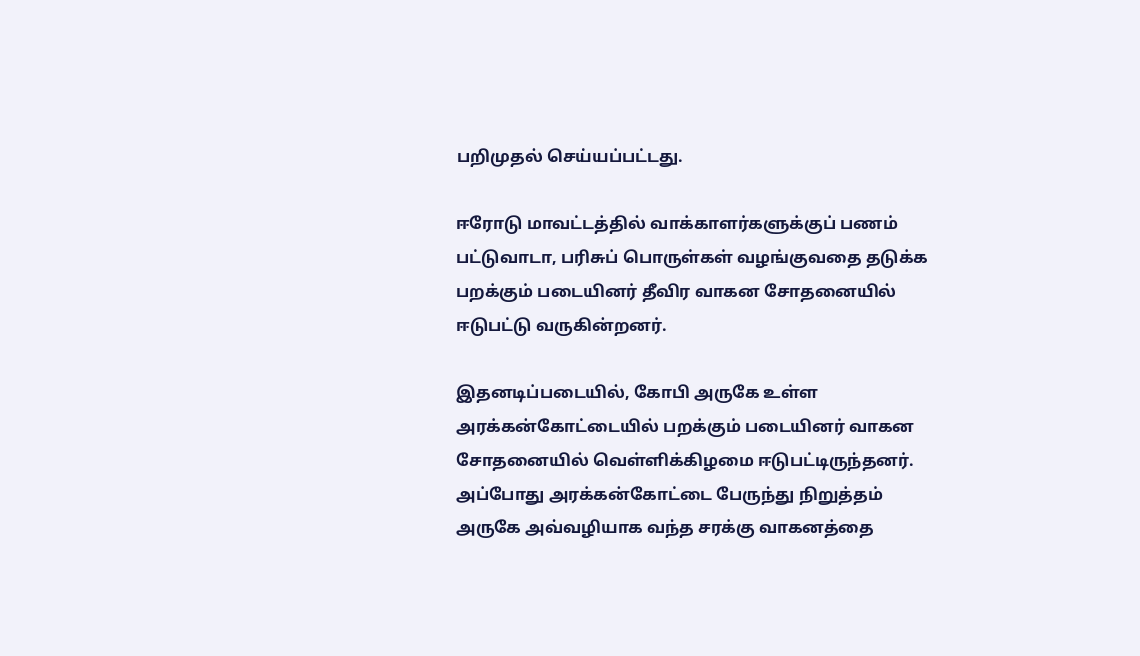பறிமுதல் செய்யப்பட்டது.

ஈரோடு மாவட்டத்தில் வாக்காளர்களுக்குப் பணம் பட்டுவாடா, பரிசுப் பொருள்கள் வழங்குவதை தடுக்க பறக்கும் படையினர் தீவிர வாகன சோதனையில் ஈடுபட்டு வருகின்றனர்.

இதனடிப்படையில், கோபி அருகே உள்ள அரக்கன்கோட்டையில் பறக்கும் படையினர் வாகன சோதனையில் வெள்ளிக்கிழமை ஈடுபட்டிருந்தனர். அப்போது அரக்கன்கோட்டை பேருந்து நிறுத்தம் அருகே அவ்வழியாக வந்த சரக்கு வாகனத்தை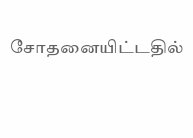சோதனையிட்டதில்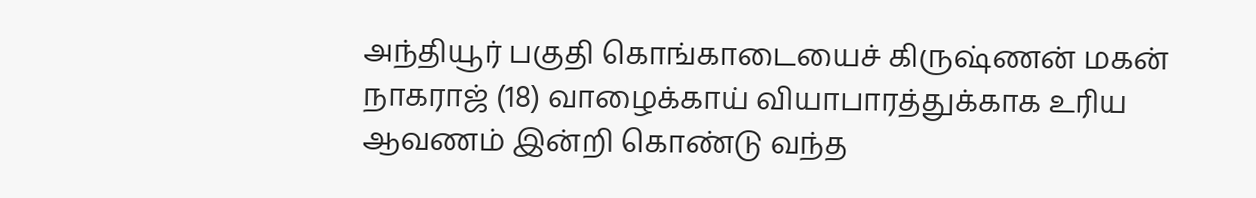அந்தியூர் பகுதி கொங்காடையைச் கிருஷ்ணன் மகன் நாகராஜ் (18) வாழைக்காய் வியாபாரத்துக்காக உரிய ஆவணம் இன்றி கொண்டு வந்த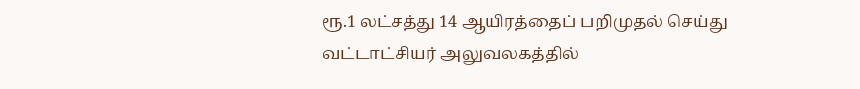ரூ.1 லட்சத்து 14 ஆயிரத்தைப் பறிமுதல் செய்து வட்டாட்சியர் அலுவலகத்தில்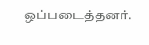ஒப்படைத்தனர்.